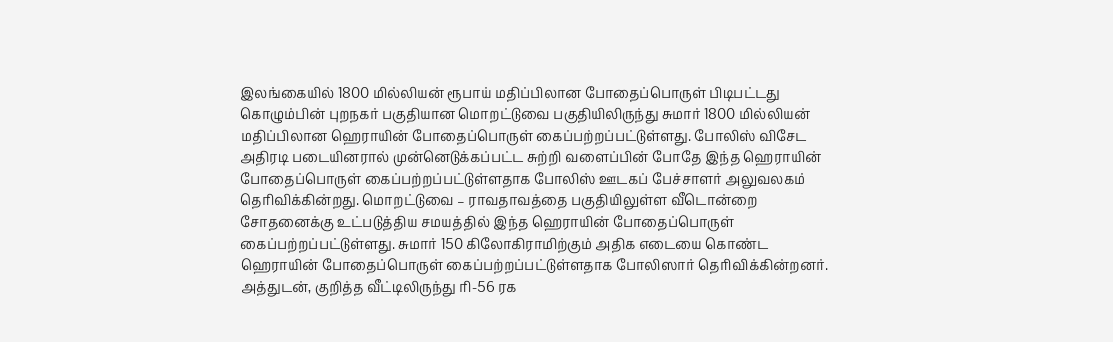இலங்கையில் 1800 மில்லியன் ரூபாய் மதிப்பிலான போதைப்பொருள் பிடிபட்டது
கொழும்பின் புறநகர் பகுதியான மொறட்டுவை பகுதியிலிருந்து சுமார் 1800 மில்லியன் மதிப்பிலான ஹெராயின் போதைப்பொருள் கைப்பற்றப்பட்டுள்ளது. போலிஸ் விசேட அதிரடி படையினரால் முன்னெடுக்கப்பட்ட சுற்றி வளைப்பின் போதே இந்த ஹெராயின் போதைப்பொருள் கைப்பற்றப்பட்டுள்ளதாக போலிஸ் ஊடகப் பேச்சாளர் அலுவலகம் தெரிவிக்கின்றது. மொறட்டுவை – ராவதாவத்தை பகுதியிலுள்ள வீடொன்றை சோதனைக்கு உட்படுத்திய சமயத்தில் இந்த ஹெராயின் போதைப்பொருள் கைப்பற்றப்பட்டுள்ளது. சுமார் 150 கிலோகிராமிற்கும் அதிக எடையை கொண்ட ஹெராயின் போதைப்பொருள் கைப்பற்றப்பட்டுள்ளதாக போலிஸார் தெரிவிக்கின்றனர். அத்துடன், குறித்த வீட்டிலிருந்து ரி-56 ரக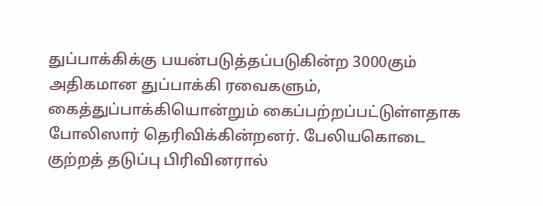துப்பாக்கிக்கு பயன்படுத்தப்படுகின்ற 3000கும் அதிகமான துப்பாக்கி ரவைகளும், கைத்துப்பாக்கியொன்றும் கைப்பற்றப்பட்டுள்ளதாக போலிஸார் தெரிவிக்கின்றனர். பேலியகொடை குற்றத் தடுப்பு பிரிவினரால்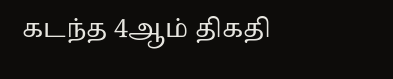கடந்த 4ஆம் திகதி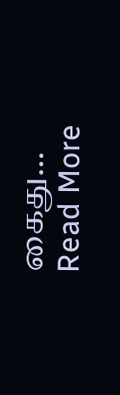கைது…
Read More